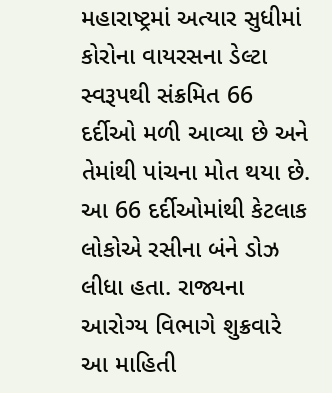મહારાષ્ટ્રમાં અત્યાર સુધીમાં કોરોના વાયરસના ડેલ્ટા સ્વરૂપથી સંક્રમિત 66 દર્દીઓ મળી આવ્યા છે અને તેમાંથી પાંચના મોત થયા છે. આ 66 દર્દીઓમાંથી કેટલાક લોકોએ રસીના બંને ડોઝ લીધા હતા. રાજ્યના આરોગ્ય વિભાગે શુક્રવારે આ માહિતી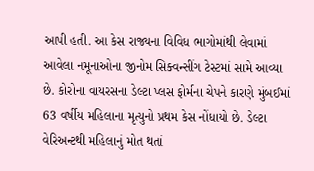આપી હતી. આ કેસ રાજ્યના વિવિધ ભાગોમાંથી લેવામાં આવેલા નમૂનાઓના જીનોમ સિક્વન્સીંગ ટેસ્ટમાં સામે આવ્યા છે. કોરોના વાયરસના ડેલ્ટા પ્લસ ફોર્મના ચેપને કારણે મુંબઈમાં 63 વર્ષીય મહિલાના મૃત્યુનો પ્રથમ કેસ નોંધાયો છે. ડેલ્ટા વેરિઅન્ટથી મહિલાનું મોત થતાં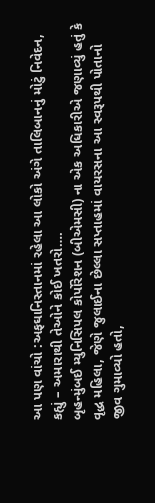આ પણ વાંચો :અફઘાનિસ્તાનમાં રહેલા આ લોકો અંગે તાલિબાનનું મોટું નિવેદન, કહ્યું – અમારાથી તેઓને કોઈ ખતરો….
બૃહન્મુંબઈ મ્યુનિસિપલ કોર્પોરેશન (બીએમસી) ના એક અધિકારીએ જણાવ્યું હતું કે વૃદ્ધ મહિલા, જેણે જુલાઈના છેલ્લા સપ્તાહમાં વાયરસના આ સ્વરૂપથી પોતાનો જીવ ગુમાવ્યો હતો,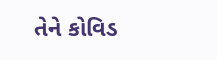તેને કોવિડ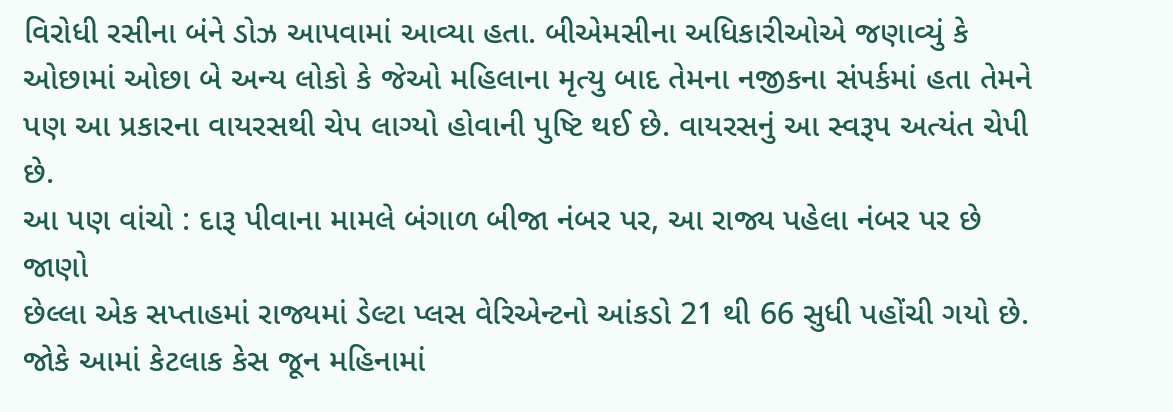વિરોધી રસીના બંને ડોઝ આપવામાં આવ્યા હતા. બીએમસીના અધિકારીઓએ જણાવ્યું કે ઓછામાં ઓછા બે અન્ય લોકો કે જેઓ મહિલાના મૃત્યુ બાદ તેમના નજીકના સંપર્કમાં હતા તેમને પણ આ પ્રકારના વાયરસથી ચેપ લાગ્યો હોવાની પુષ્ટિ થઈ છે. વાયરસનું આ સ્વરૂપ અત્યંત ચેપી છે.
આ પણ વાંચો : દારૂ પીવાના મામલે બંગાળ બીજા નંબર પર, આ રાજ્ય પહેલા નંબર પર છે જાણો
છેલ્લા એક સપ્તાહમાં રાજ્યમાં ડેલ્ટા પ્લસ વેરિએન્ટનો આંકડો 21 થી 66 સુધી પહોંચી ગયો છે. જોકે આમાં કેટલાક કેસ જૂન મહિનામાં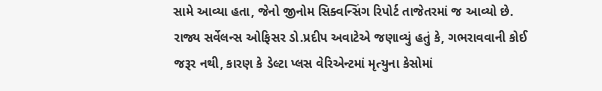સામે આવ્યા હતા, જેનો જીનોમ સિક્વન્સિંગ રિપોર્ટ તાજેતરમાં જ આવ્યો છે. રાજ્ય સર્વેલન્સ ઓફિસર ડો.પ્રદીપ અવાટેએ જણાવ્યું હતું કે, ગભરાવવાની કોઈ જરૂર નથી, કારણ કે ડેલ્ટા પ્લસ વેરિએન્ટમાં મૃત્યુના કેસોમાં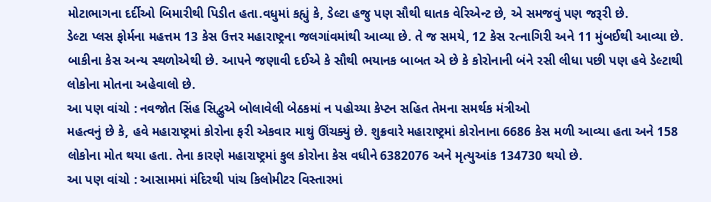મોટાભાગના દર્દીઓ બિમારીથી પિડીત હતા.વધુમાં કહ્યું કે, ડેલ્ટા હજુ પણ સૌથી ઘાતક વેરિએન્ટ છે, એ સમજવું પણ જરૂરી છે.
ડેલ્ટા પ્લસ ફોર્મના મહત્તમ 13 કેસ ઉત્તર મહારાષ્ટ્રના જલગાંવમાંથી આવ્યા છે. તે જ સમયે, 12 કેસ રત્નાગિરી અને 11 મુંબઈથી આવ્યા છે. બાકીના કેસ અન્ય સ્થળોએથી છે. આપને જણાવી દઈએ કે સૌથી ભયાનક બાબત એ છે કે કોરોનાની બંને રસી લીધા પછી પણ હવે ડેલ્ટાથી લોકોના મોતના અહેવાલો છે.
આ પણ વાંચો : નવજોત સિંહ સિદ્વુએ બોલાવેલી બેઠકમાં ન પહોચ્યા કેપ્ટન સહિત તેમના સમર્થક મંત્રીઓ
મહત્વનું છે કે, હવે મહારાષ્ટ્રમાં કોરોના ફરી એકવાર માથું ઊંચક્યું છે. શુક્રવારે મહારાષ્ટ્રમાં કોરોનાના 6686 કેસ મળી આવ્યા હતા અને 158 લોકોના મોત થયા હતા. તેના કારણે મહારાષ્ટ્રમાં કુલ કોરોના કેસ વધીને 6382076 અને મૃત્યુઆંક 134730 થયો છે.
આ પણ વાંચો : આસામમાં મંદિરથી પાંચ કિલોમીટર વિસ્તારમાં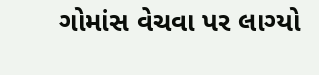ગોમાંસ વેચવા પર લાગ્યો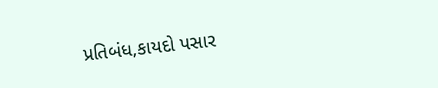પ્રતિબંધ,કાયદો પસાર